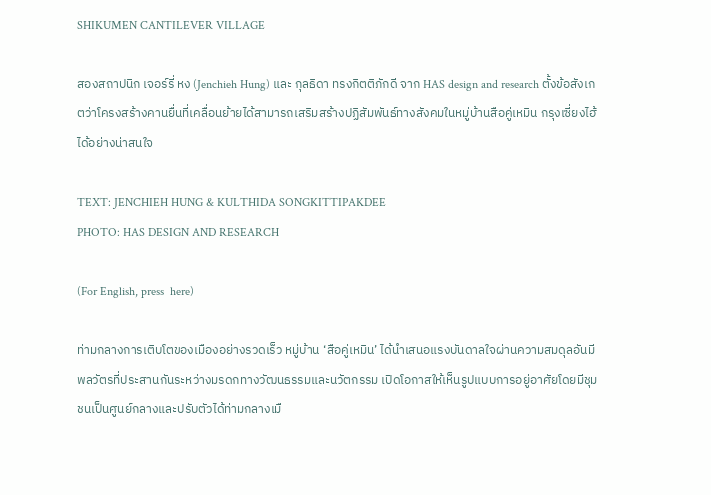SHIKUMEN CANTILEVER VILLAGE

สองสถาปนิก เจอร์รี่ หง (Jenchieh Hung) และ กุลธิดา ทรงกิตติภักดี จาก HAS design and research ตั้งข้อสังเกตว่าโครงสร้างคานยื่นที่เคลื่อนย้ายได้สามารถเสริมสร้างปฏิสัมพันธ์ทางสังคมในหมู่บ้านสือคู่เหมิน กรุงเซี่ยงไฮ้ ได้อย่างน่าสนใจ

TEXT: JENCHIEH HUNG & KULTHIDA SONGKITTIPAKDEE
PHOTO: HAS DESIGN AND RESEARCH

(For English, press  here)

ท่ามกลางการเติบโตของเมืองอย่างรวดเร็ว หมู่บ้าน ‘สือคู่เหมิน’ ได้นำเสนอแรงบันดาลใจผ่านความสมดุลอันมีพลวัตรที่ประสานกันระหว่างมรดกทางวัฒนธรรมและนวัตกรรม เปิดโอกาสให้เห็นรูปแบบการอยู่อาศัยโดยมีชุมชนเป็นศูนย์กลางและปรับตัวได้ท่ามกลางเมื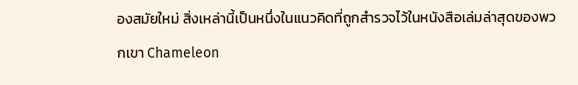องสมัยใหม่ สิ่งเหล่านี้เป็นหนึ่งในแนวคิดที่ถูกสำรวจไว้ในหนังสือเล่มล่าสุดของพวกเขา Chameleon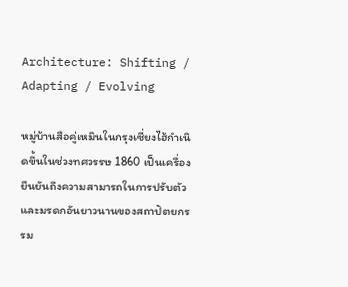Architecture: Shifting / Adapting / Evolving

หมู่บ้านสือคู่เหมินในกรุงเซี่ยงไฮ้กำเนิดขึ้นในช่วงทศวรรษ 1860 เป็นเครื่องยืนยันถึงความสามารถในการปรับตัวและมรดกอันยาวนานของสถาปัตยกรรม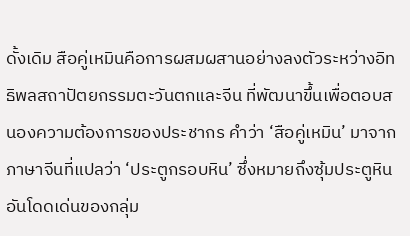ดั้งเดิม สือคู่เหมินคือการผสมผสานอย่างลงตัวระหว่างอิทธิพลสถาปัตยกรรมตะวันตกและจีน ที่พัฒนาขึ้นเพื่อตอบสนองความต้องการของประชากร คำว่า ‘สือคู่เหมิน’ มาจากภาษาจีนที่แปลว่า ‘ประตูกรอบหิน’ ซึ่งหมายถึงซุ้มประตูหินอันโดดเด่นของกลุ่ม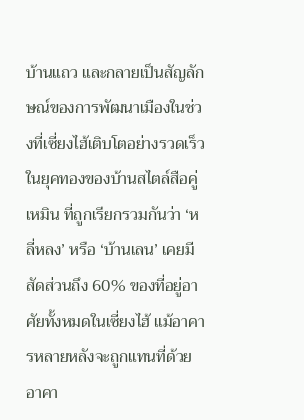บ้านแถว และกลายเป็นสัญลักษณ์ของการพัฒนาเมืองในช่วงที่เซี่ยงไฮ้เติบโตอย่างรวดเร็ว ในยุคทองของบ้านสไตล์สือคู่เหมิน ที่ถูกเรียกรวมกันว่า ‘หลี่หลง’ หรือ ‘บ้านเลน’ เคยมีสัดส่วนถึง 60% ของที่อยู่อาศัยทั้งหมดในเซี่ยงไฮ้ แม้อาคารหลายหลังจะถูกแทนที่ด้วยอาคา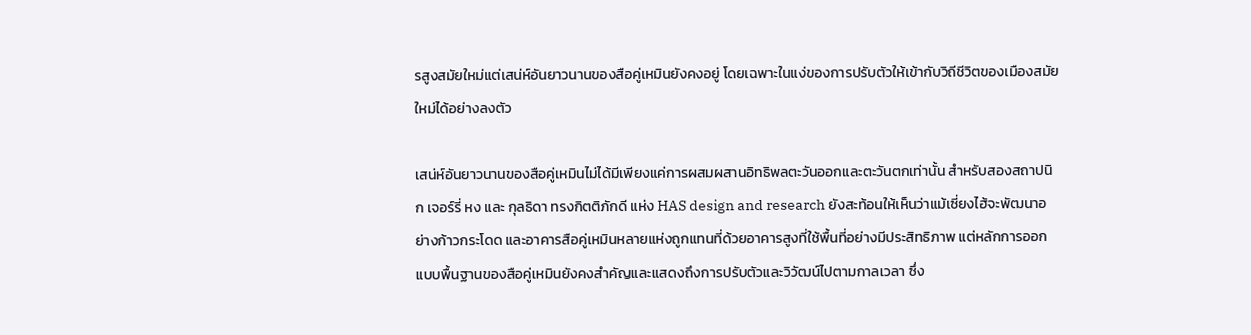รสูงสมัยใหม่แต่เสน่ห์อันยาวนานของสือคู่เหมินยังคงอยู่ โดยเฉพาะในแง่ของการปรับตัวให้เข้ากับวิถีชีวิตของเมืองสมัยใหม่ได้อย่างลงตัว

เสน่ห์อันยาวนานของสือคู่เหมินไม่ได้มีเพียงแค่การผสมผสานอิทธิพลตะวันออกและตะวันตกเท่านั้น สำหรับสองสถาปนิก เจอร์รี่ หง และ กุลธิดา ทรงกิตติภักดี แห่ง HAS design and research ยังสะท้อนให้เห็นว่าแม้เซี่ยงไฮ้จะพัฒนาอย่างก้าวกระโดด และอาคารสือคู่เหมินหลายแห่งถูกแทนที่ด้วยอาคารสูงที่ใช้พื้นที่อย่างมีประสิทธิภาพ แต่หลักการออกแบบพื้นฐานของสือคู่เหมินยังคงสำคัญและแสดงถึงการปรับตัวและวิวัฒน์ไปตามกาลเวลา ซึ่ง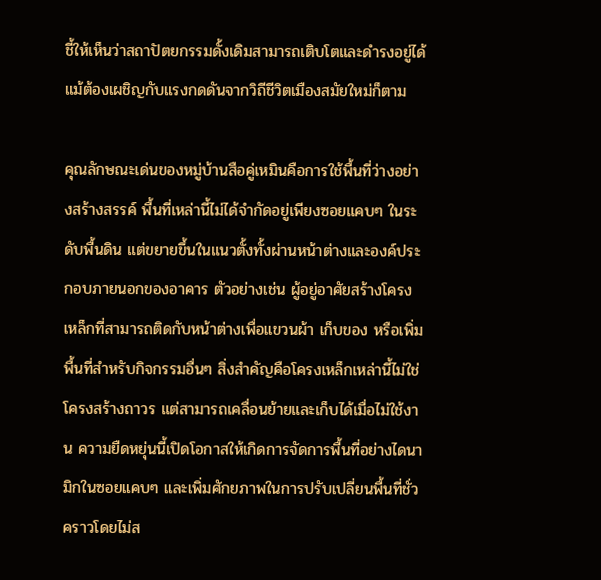ชี้ให้เห็นว่าสถาปัตยกรรมดั้งเดิมสามารถเติบโตและดำรงอยู่ได้ แม้ต้องเผชิญกับแรงกดดันจากวิถีชีวิตเมืองสมัยใหม่ก็ตาม

คุณลักษณะเด่นของหมู่บ้านสือคู่เหมินคือการใช้พื้นที่ว่างอย่างสร้างสรรค์ พื้นที่เหล่านี้ไม่ได้จำกัดอยู่เพียงซอยแคบๆ ในระดับพื้นดิน แต่ขยายขึ้นในแนวตั้งทั้งผ่านหน้าต่างและองค์ประกอบภายนอกของอาคาร ตัวอย่างเช่น ผู้อยู่อาศัยสร้างโครงเหล็กที่สามารถติดกับหน้าต่างเพื่อแขวนผ้า เก็บของ หรือเพิ่มพื้นที่สำหรับกิจกรรมอื่นๆ สิ่งสำคัญคือโครงเหล็กเหล่านี้ไม่ใช่โครงสร้างถาวร แต่สามารถเคลื่อนย้ายและเก็บได้เมื่อไม่ใช้งาน ความยืดหยุ่นนี้เปิดโอกาสให้เกิดการจัดการพื้นที่อย่างไดนามิกในซอยแคบๆ และเพิ่มศักยภาพในการปรับเปลี่ยนพื้นที่ชั่วคราวโดยไม่ส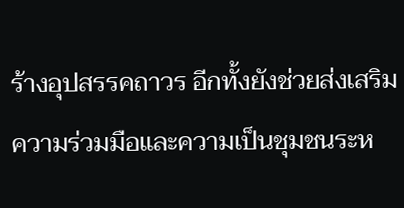ร้างอุปสรรคถาวร อีกทั้งยังช่วยส่งเสริมความร่วมมือและความเป็นชุมชนระห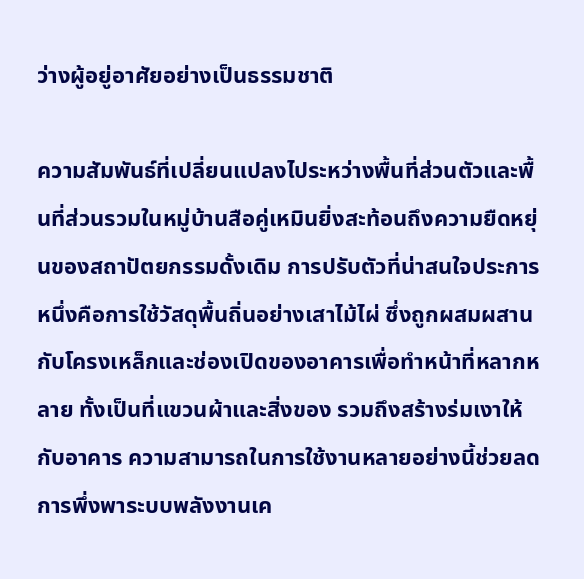ว่างผู้อยู่อาศัยอย่างเป็นธรรมชาติ

ความสัมพันธ์ที่เปลี่ยนแปลงไประหว่างพื้นที่ส่วนตัวและพื้นที่ส่วนรวมในหมู่บ้านสือคู่เหมินยิ่งสะท้อนถึงความยืดหยุ่นของสถาปัตยกรรมดั้งเดิม การปรับตัวที่น่าสนใจประการหนึ่งคือการใช้วัสดุพื้นถิ่นอย่างเสาไม้ไผ่ ซึ่งถูกผสมผสานกับโครงเหล็กและช่องเปิดของอาคารเพื่อทำหน้าที่หลากหลาย ทั้งเป็นที่แขวนผ้าและสิ่งของ รวมถึงสร้างร่มเงาให้กับอาคาร ความสามารถในการใช้งานหลายอย่างนี้ช่วยลดการพึ่งพาระบบพลังงานเค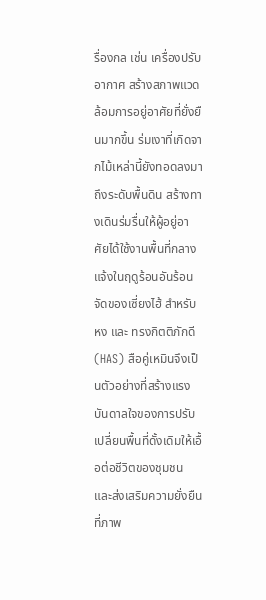รื่องกล เช่น เครื่องปรับอากาศ สร้างสภาพแวดล้อมการอยู่อาศัยที่ยั่งยืนมากขึ้น ร่มเงาที่เกิดจากไม้เหล่านี้ยังทอดลงมาถึงระดับพื้นดิน สร้างทางเดินร่มรื่นให้ผู้อยู่อาศัยได้ใช้งานพื้นที่กลางแจ้งในฤดูร้อนอันร้อนจัดของเซี่ยงไฮ้ สำหรับ หง และ ทรงกิตติภักดี (HAS) สือคู่เหมินจึงเป็นตัวอย่างที่สร้างแรงบันดาลใจของการปรับเปลี่ยนพื้นที่ดั้งเดิมให้เอื้อต่อชีวิตของชุมชน และส่งเสริมความยั่งยืนที่ภาพ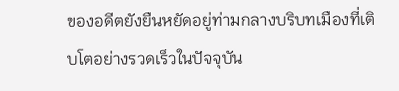ของอดีตยังยืนหยัดอยู่ท่ามกลางบริบทเมืองที่เติบโตอย่างรวดเร็วในปัจจุบัน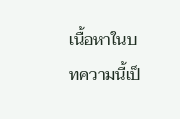เนื้อหาในบทความนี้เป็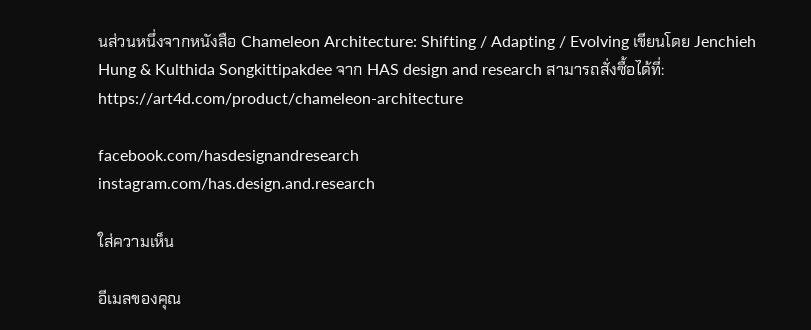นส่วนหนึ่งจากหนังสือ Chameleon Architecture: Shifting / Adapting / Evolving เขียนโดย Jenchieh Hung & Kulthida Songkittipakdee จาก HAS design and research สามารถสั่งซื้อได้ที่: https://art4d.com/product/chameleon-architecture

facebook.com/hasdesignandresearch
instagram.com/has.design.and.research

ใส่ความเห็น

อีเมลของคุณ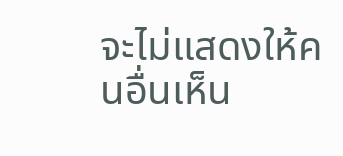จะไม่แสดงให้คนอื่นเห็น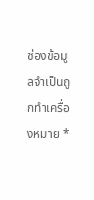ช่องข้อมูลจำเป็นถูกทำเครื่องหมาย *